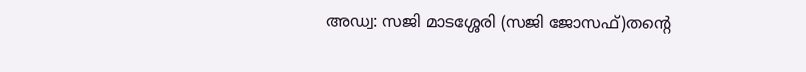അഡ്വ: സജി മാടശ്ശേരി (സജി ജോസഫ്)തൻ്റെ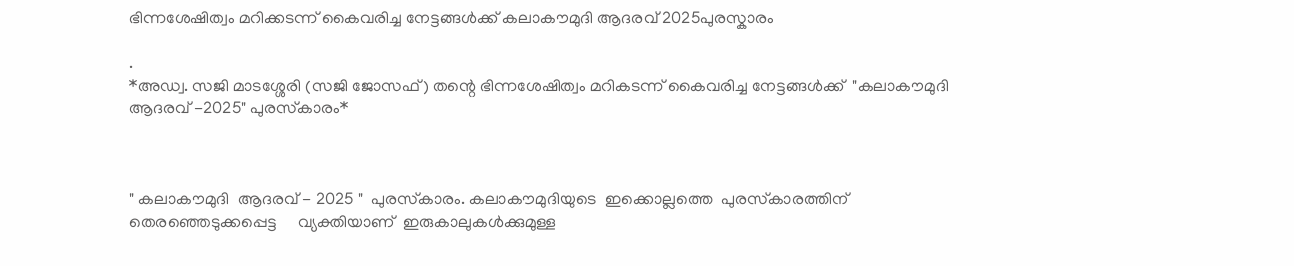ഭിന്നശേഷിത്വം മറിക്കടന്ന് കൈവരിച്ച നേട്ടങ്ങൾക്ക് കലാകൗമുദി ആദരവ് 2025പുരസ്കാരം

.
*അഡ്വ. സജി മാടശ്ശേരി (സജി ജോസഫ്) തന്റെ ഭിന്നശേഷിത്വം മറികടന്ന് കൈവരിച്ച നേട്ടങ്ങൾക്ക്  "കലാകൗമുദി ആദരവ് -2025" പുരസ്‌കാരം*



" കലാകൗമുദി  ആദരവ് - 2025 "  പുരസ്‌കാരം. കലാകൗമുദിയുടെ  ഇക്കൊല്ലത്തെ  പുരസ്‌കാരത്തിന്  തെരഞ്ഞെടുക്കപ്പെട്ട     വ്യക്തിയാണ്  ഇരുകാലുകൾക്കുമുള്ള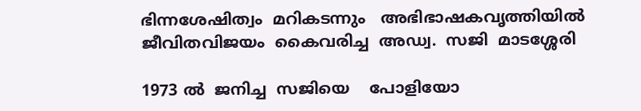ഭിന്നശേഷിത്വം  മറികടന്നും   അഭിഭാഷകവൃത്തിയിൽ  ജീവിതവിജയം  കൈവരിച്ച  അഡ്വ.  സജി  മാടശ്ശേരി

1973 ൽ  ജനിച്ച  സജിയെ    പോളിയോ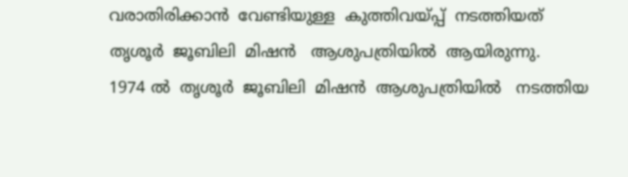വരാതിരിക്കാൻ  വേണ്ടിയുള്ള  കുത്തിവയ്പ്പ്  നടത്തിയത്  തൃശൂർ  ജൂബിലി  മിഷൻ   ആശുപത്രിയിൽ  ആയിരുന്നു.
1974 ൽ  തൃശൂർ  ജൂബിലി  മിഷൻ  ആശുപത്രിയിൽ   നടത്തിയ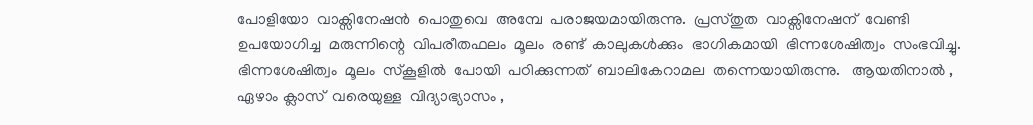പോളിയോ  വാക്സിനേഷൻ  പൊതുവെ  അമ്പേ  പരാജയമായിരുന്നു.  പ്രസ്തുത  വാക്സിനേഷന്  വേണ്ടി  ഉപയോഗിച്ച  മരുന്നിന്റെ  വിപരീതഫലം  മൂലം  രണ്ട്  കാലുകൾക്കും  ഭാഗികമായി  ഭിന്നശേഷിത്വം  സംഭവിച്ചു.  ഭിന്നശേഷിത്വം  മൂലം  സ്കൂളിൽ  പോയി  പഠിക്കുന്നത്  ബാലികേറാമല  തന്നെയായിരുന്നു.   ആയതിനാൽ ,  ഏഴാം ക്ലാസ്  വരെയുള്ള  വിദ്യാഭ്യാസം ,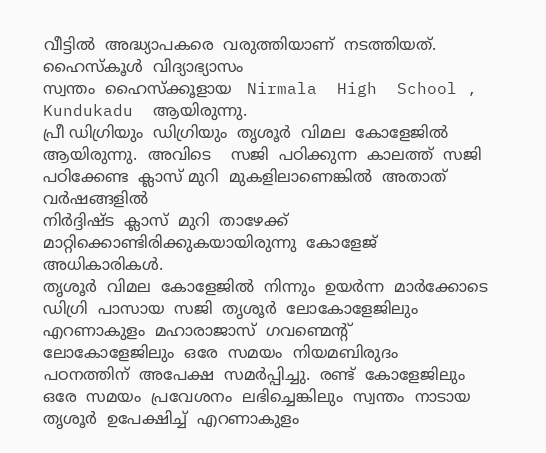വീട്ടിൽ  അദ്ധ്യാപകരെ  വരുത്തിയാണ്  നടത്തിയത്.
ഹൈസ്‌കൂൾ  വിദ്യാഭ്യാസം
സ്വന്തം  ഹൈസ്ക്കൂളായ   Nirmala  High  School ,  Kundukadu  ആയിരുന്നു.
പ്രീ ഡിഗ്രിയും  ഡിഗ്രിയും  തൃശൂർ  വിമല  കോളേജിൽ  ആയിരുന്നു.  അവിടെ    സജി  പഠിക്കുന്ന  കാലത്ത്  സജി  പഠിക്കേണ്ട  ക്ലാസ് മുറി  മുകളിലാണെങ്കിൽ  അതാത്  വർഷങ്ങളിൽ
നിർദ്ദിഷ്ട  ക്ലാസ്  മുറി  താഴേക്ക്  മാറ്റിക്കൊണ്ടിരിക്കുകയായിരുന്നു  കോളേജ്  അധികാരികൾ.
തൃശൂർ  വിമല  കോളേജിൽ  നിന്നും  ഉയർന്ന  മാർക്കോടെ  ഡിഗ്രി  പാസായ  സജി  തൃശൂർ  ലോകോളേജിലും  എറണാകുളം  മഹാരാജാസ്  ഗവണ്മെന്റ്  ലോകോളേജിലും  ഒരേ  സമയം  നിയമബിരുദം  പഠനത്തിന്  അപേക്ഷ  സമർപ്പിച്ചു.  രണ്ട്  കോളേജിലും  ഒരേ  സമയം  പ്രവേശനം  ലഭിച്ചെങ്കിലും  സ്വന്തം  നാടായ  തൃശൂർ  ഉപേക്ഷിച്ച്  എറണാകുളം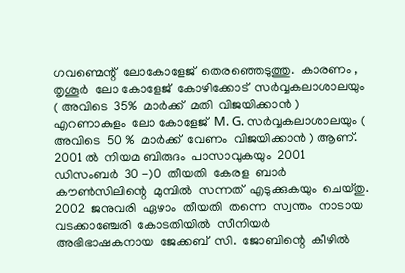ഗവണ്മെന്റ്  ലോകോളേജ്  തെരഞ്ഞെടുത്തു.  കാരണം ,  തൃശൂർ  ലോ കോളേജ്  കോഴിക്കോട്  സർവ്വകലാശാലയും  ( അവിടെ  35%  മാർക്ക്  മതി  വിജയിക്കാൻ )  എറണാകുളം  ലോ കോളേജ്  M. G. സർവ്വകലാശാലയും ( അവിടെ  50 %  മാർക്ക്  വേണം  വിജയിക്കാൻ ) ആണ്.
2001 ൽ  നിയമ ബിരുദം  പാസാവുകയും  2001  ഡിസംബർ  30 -)0  തീയതി  കേരള  ബാർ  കൗൺസിലിന്റെ  മുമ്പിൽ  സന്നത്  എടുക്കുകയും  ചെയ്തു.
2002  ജനുവരി  ഏഴാം  തീയതി  തന്നെ  സ്വന്തം  നാടായ  വടക്കാഞ്ചേരി  കോടതിയിൽ  സീനിയർ  അഭിഭാഷകനായ  ജേക്കബ്  സി.  ജോബിന്റെ  കീഴിൽ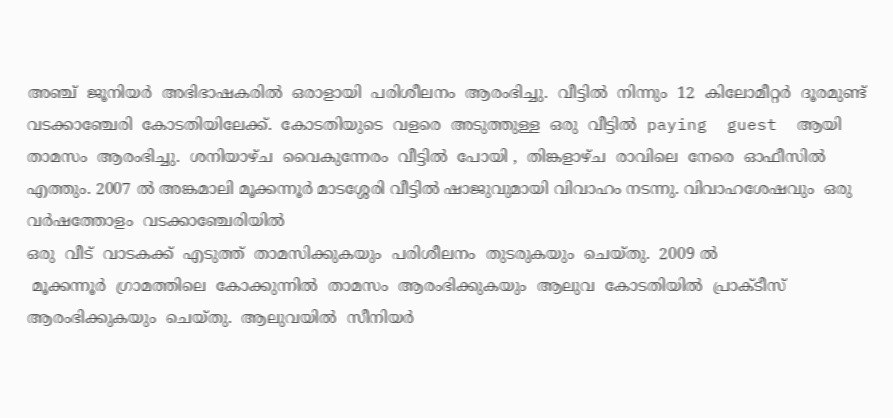അഞ്ച്  ജൂനിയർ  അഭിഭാഷകരിൽ  ഒരാളായി  പരിശീലനം  ആരംഭിച്ചു.  വീട്ടിൽ  നിന്നും  12  കിലോമീറ്റർ  ദൂരമുണ്ട്  വടക്കാഞ്ചേരി  കോടതിയിലേക്ക്.  കോടതിയുടെ  വളരെ  അടുത്തുള്ള  ഒരു  വീട്ടിൽ  paying  guest  ആയി  താമസം  ആരംഭിച്ചു.  ശനിയാഴ്ച  വൈകുന്നേരം  വീട്ടിൽ  പോയി ,  തിങ്കളാഴ്ച  രാവിലെ  നേരെ  ഓഫീസിൽ  എത്തും. 2007 ൽ അങ്കമാലി മൂക്കന്നൂർ മാടശ്ശേരി വീട്ടിൽ ഷാജുവുമായി വിവാഹം നടന്നു. വിവാഹശേഷവും  ഒരു  വർഷത്തോളം  വടക്കാഞ്ചേരിയിൽ
ഒരു  വീട്  വാടകക്ക്  എടുത്ത്  താമസിക്കുകയും  പരിശീലനം  തുടരുകയും  ചെയ്തു.  2009 ൽ
 മൂക്കന്നൂർ  ഗ്രാമത്തിലെ  കോക്കുന്നിൽ  താമസം  ആരംഭിക്കുകയും  ആലുവ  കോടതിയിൽ  പ്രാക്ടീസ്  ആരംഭിക്കുകയും  ചെയ്തു.  ആലുവയിൽ  സീനിയർ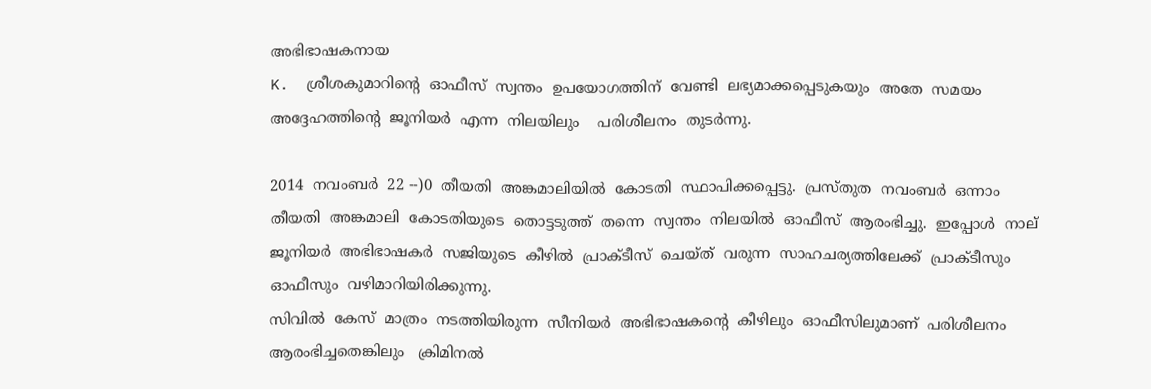അഭിഭാഷകനായ
K.  ശ്രീശകുമാറിന്റെ  ഓഫീസ്  സ്വന്തം  ഉപയോഗത്തിന്  വേണ്ടി  ലഭ്യമാക്കപ്പെടുകയും  അതേ  സമയം  അദ്ദേഹത്തിന്റെ  ജൂനിയർ  എന്ന  നിലയിലും    പരിശീലനം  തുടർന്നു.

2014  നവംബർ  22 --)0  തീയതി  അങ്കമാലിയിൽ  കോടതി  സ്ഥാപിക്കപ്പെട്ടു.  പ്രസ്തുത  നവംബർ  ഒന്നാം  തീയതി  അങ്കമാലി  കോടതിയുടെ  തൊട്ടടുത്ത്  തന്നെ  സ്വന്തം  നിലയിൽ  ഓഫീസ്  ആരംഭിച്ചു.  ഇപ്പോൾ  നാല്  ജൂനിയർ  അഭിഭാഷകർ  സജിയുടെ  കീഴിൽ  പ്രാക്ടീസ്  ചെയ്ത്  വരുന്ന  സാഹചര്യത്തിലേക്ക്  പ്രാക്ടീസും  ഓഫീസും  വഴിമാറിയിരിക്കുന്നു.
സിവിൽ  കേസ്  മാത്രം  നടത്തിയിരുന്ന  സീനിയർ  അഭിഭാഷകന്റെ  കീഴിലും  ഓഫീസിലുമാണ്  പരിശീലനം  ആരംഭിച്ചതെങ്കിലും   ക്രിമിനൽ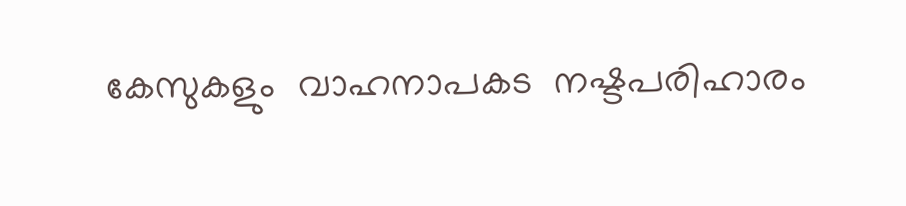കേസുകളും  വാഹനാപകട  നഷ്ടപരിഹാരം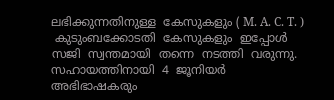ലഭിക്കുന്നതിനുള്ള  കേസുകളും ( M. A. C. T. )
 കുടുംബക്കോടതി  കേസുകളും  ഇപ്പോൾ  സജി  സ്വന്തമായി  തന്നെ  നടത്തി  വരുന്നു.
സഹായത്തിനായി  4  ജൂനിയർ  അഭിഭാഷകരും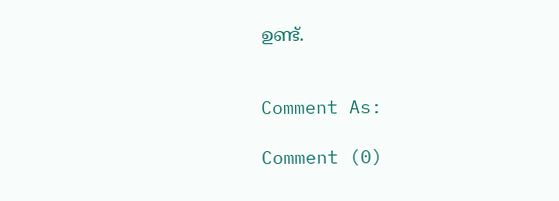ഉണ്ട്.


Comment As:

Comment (0)